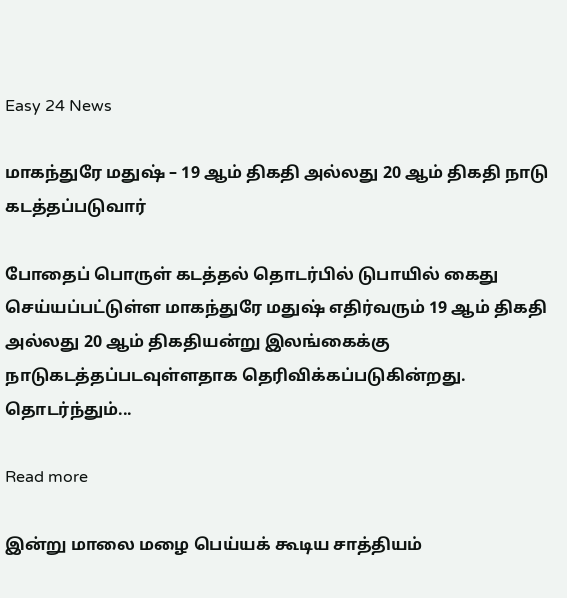Easy 24 News

மாகந்துரே மதுஷ் – 19 ஆம் திகதி அல்லது 20 ஆம் திகதி நாடு கடத்தப்படுவார்

போதைப் பொருள் கடத்தல் தொடர்பில் டுபாயில் கைது செய்யப்பட்டுள்ள மாகந்துரே மதுஷ் எதிர்வரும் 19 ஆம் திகதி அல்லது 20 ஆம் திகதியன்று இலங்கைக்கு நாடுகடத்தப்படவுள்ளதாக தெரிவிக்கப்படுகின்றது. தொடர்ந்தும்...

Read more

இன்று மாலை மழை பெய்யக் கூடிய சாத்தியம்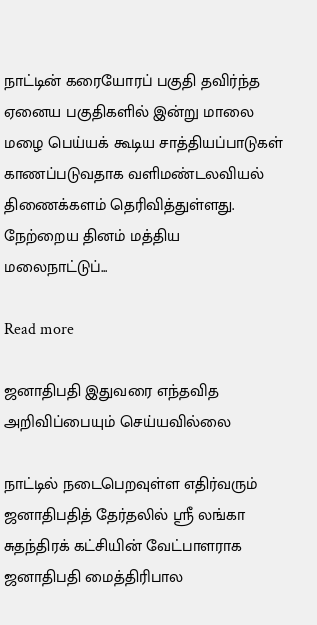நாட்டின் கரையோரப் பகுதி தவிர்ந்த ஏனைய பகுதிகளில் இன்று மாலை மழை பெய்யக் கூடிய சாத்தியப்பாடுகள் காணப்படுவதாக வளிமண்டலவியல் திணைக்களம் தெரிவித்துள்ளது. நேற்றைய தினம் மத்திய மலைநாட்டுப்...

Read more

ஜனாதிபதி இதுவரை எந்தவித அறிவிப்பையும் செய்யவில்லை

நாட்டில் நடைபெறவுள்ள எதிர்வரும் ஜனாதிபதித் தேர்தலில் ஸ்ரீ லங்கா சுதந்திரக் கட்சியின் வேட்பாளராக ஜனாதிபதி மைத்திரிபால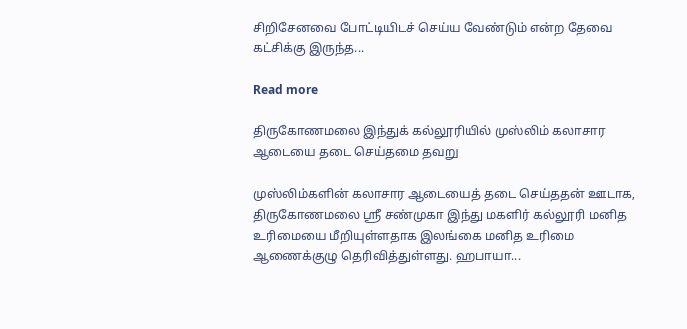சிறிசேனவை போட்டியிடச் செய்ய வேண்டும் என்ற தேவை கட்சிக்கு இருந்த...

Read more

திருகோணமலை இந்துக் கல்லூரியில் முஸ்லிம் கலாசார ஆடையை தடை செய்தமை தவறு

முஸ்லிம்களின் கலாசார ஆடையைத் தடை செய்ததன் ஊடாக, திருகோணமலை ஸ்ரீ சண்முகா இந்து மகளிர் கல்லூரி மனித உரிமையை மீறியுள்ளதாக இலங்கை மனித உரிமை ஆணைக்குழு தெரிவித்துள்ளது. ஹபாயா...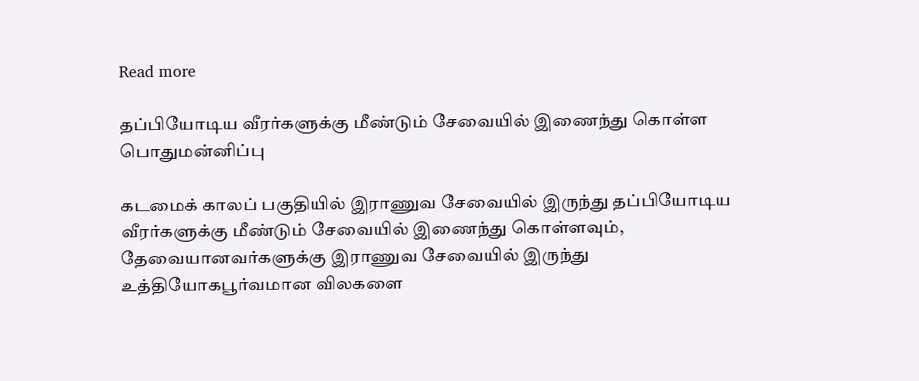Read more

தப்பியோடிய வீரர்களுக்கு மீண்டும் சேவையில் இணைந்து கொள்ள பொதுமன்னிப்பு

கடமைக் காலப் பகுதியில் இராணுவ சேவையில் இருந்து தப்பியோடிய வீரர்களுக்கு மீண்டும் சேவையில் இணைந்து கொள்ளவும், தேவையானவர்களுக்கு இராணுவ சேவையில் இருந்து உத்தியோகபூர்வமான விலகளை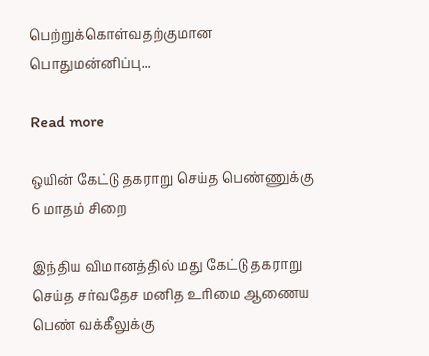பெற்றுக்கொள்வதற்குமான பொதுமன்னிப்பு...

Read more

ஒயின் கேட்டு தகராறு செய்த பெண்ணுக்கு 6 மாதம் சிறை

இந்திய விமானத்தில் மது கேட்டு தகராறு செய்த சர்வதேச மனித உரிமை ஆணைய பெண் வக்கீலுக்கு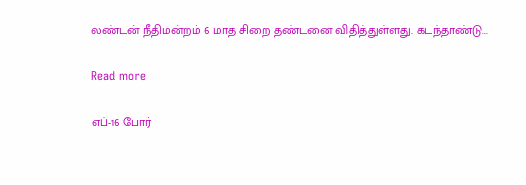லண்டன் நீதிமன்றம் 6 மாத சிறை தண்டனை விதித்துள்ளது. கடந்தாண்டு...

Read more

எப்-16 போர்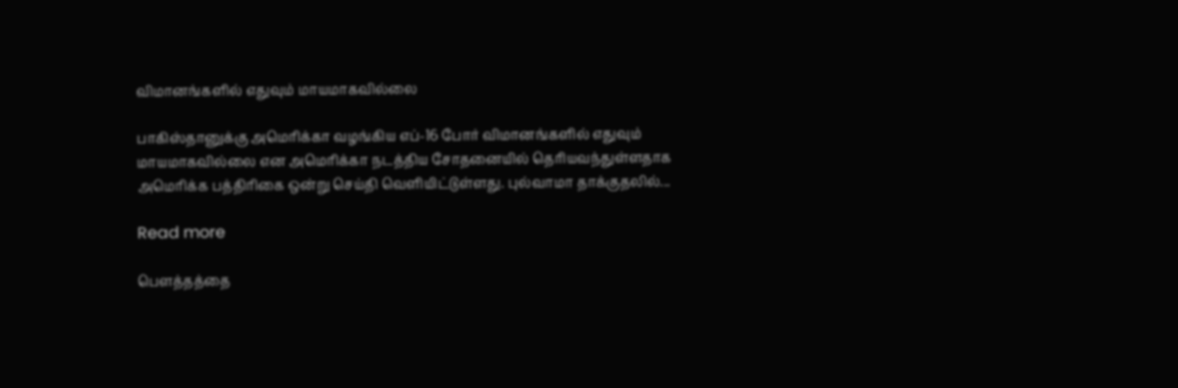விமானங்களில் எதுவும் மாயமாகவில்லை

பாகிஸ்தானுக்கு அமெரிக்கா வழங்கிய எப்-16 போர் விமானங்களில் எதுவும் மாயமாகவில்லை என அமெரிக்கா நடத்திய சோதனையில் தெரியவந்துள்ளதாக அமெரிக்க பத்திரிகை ஒன்று செய்தி வெளியிட்டுள்ளது. புல்வாமா தாக்குதலில்...

Read more

பௌத்தத்தை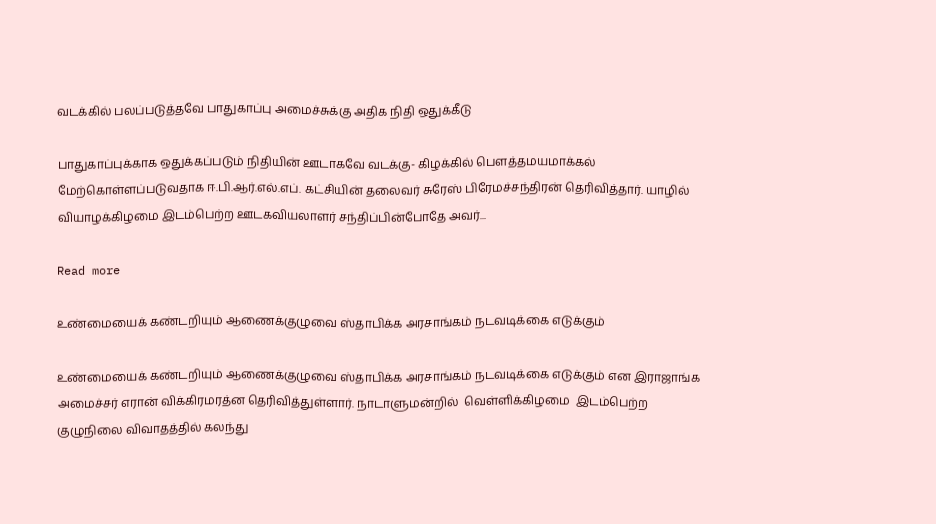வடக்கில் பலப்படுத்தவே பாதுகாப்பு அமைச்சுக்கு அதிக நிதி ஒதுக்கீடு

பாதுகாப்புக்காக ஒதுக்கப்படும் நிதியின் ஊடாகவே வடக்கு- கிழக்கில் பௌத்தமயமாக்கல் மேற்கொள்ளப்படுவதாக ஈ.பி.ஆர்.எல்.எப். கட்சியின் தலைவர் சுரேஸ் பிரேமச்சந்திரன் தெரிவித்தார். யாழில்  வியாழக்கிழமை இடம்பெற்ற ஊடகவியலாளர் சந்திப்பின்போதே அவர்...

Read more

உண்மையைக் கண்டறியும் ஆணைக்குழுவை ஸ்தாபிக்க அரசாங்கம் நடவடிக்கை எடுக்கும்

உண்மையைக் கண்டறியும் ஆணைக்குழுவை ஸ்தாபிக்க அரசாங்கம் நடவடிக்கை எடுக்கும் என இராஜாங்க அமைச்சர் எரான் விக்கிரமரத்ன தெரிவித்துள்ளார். நாடாளுமன்றில்  வெள்ளிக்கிழமை  இடம்பெற்ற குழுநிலை விவாதத்தில் கலந்து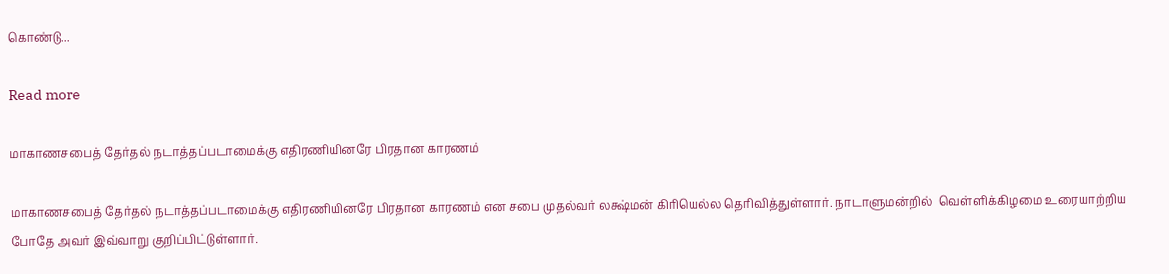கொண்டு...

Read more

மாகாணசபைத் தேர்தல் நடாத்தப்படாமைக்கு எதிரணியினரே பிரதான காரணம்

மாகாணசபைத் தேர்தல் நடாத்தப்படாமைக்கு எதிரணியினரே பிரதான காரணம் என சபை முதல்வர் லக்ஷ்மன் கிரியெல்ல தெரிவித்துள்ளார். நாடாளுமன்றில்  வெள்ளிக்கிழமை உரையாற்றிய போதே அவர் இவ்வாறு குறிப்பிட்டுள்ளார்.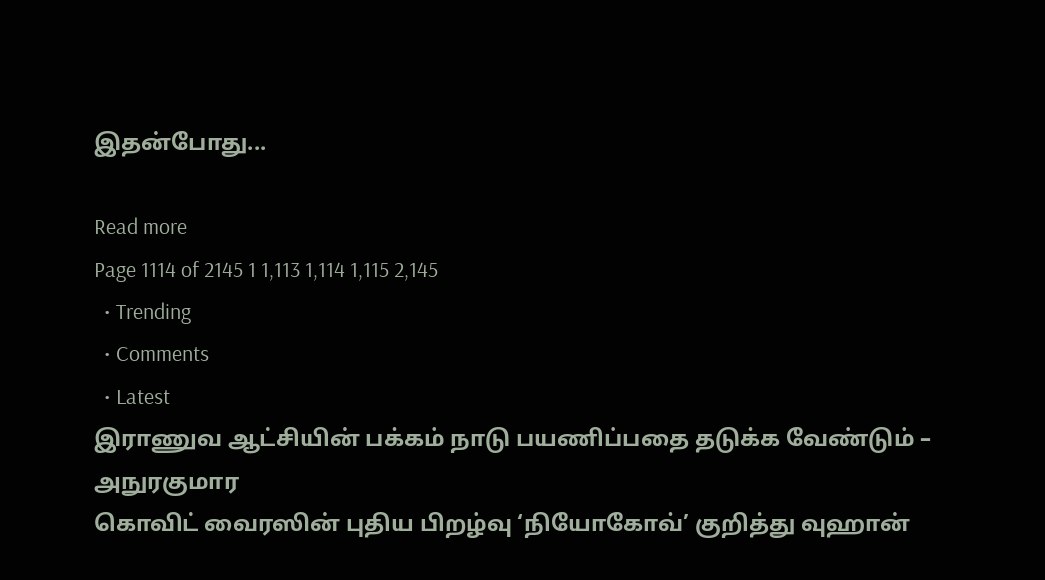இதன்போது...

Read more
Page 1114 of 2145 1 1,113 1,114 1,115 2,145
  • Trending
  • Comments
  • Latest
இராணுவ ஆட்சியின் பக்கம் நாடு பயணிப்பதை தடுக்க வேண்டும் – அநுரகுமார
கொவிட் வைரஸின் புதிய பிறழ்வு ‘நியோகோவ்’ குறித்து வுஹான்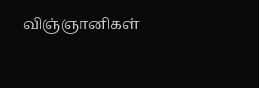விஞ்ஞானிகள்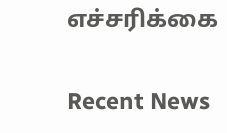எச்சரிக்கை

Recent News